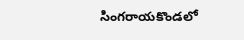సింగరాయకొండలో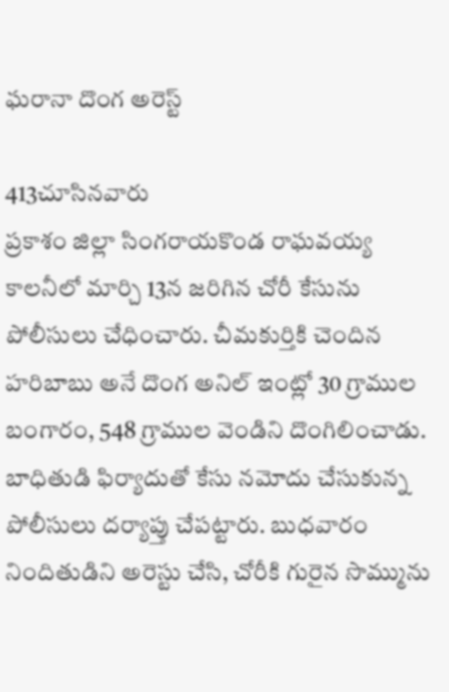ఘరానా దొంగ అరెస్ట్

413చూసినవారు
ప్రకాశం జిల్లా సింగరాయకొండ రాఘవయ్య కాలనీలో మార్చి 13న జరిగిన చోరీ కేసును పోలీసులు చేధించారు. చీమకుర్తికి చెందిన హరిబాబు అనే దొంగ అనిల్ ఇంట్లో 30 గ్రాముల బంగారం, 548 గ్రాముల వెండిని దొంగిలించాడు. బాధితుడి ఫిర్యాదుతో కేసు నమోదు చేసుకున్న పోలీసులు దర్యాప్తు చేపట్టారు. బుధవారం నిందితుడిని అరెస్టు చేసి, చోరీకి గురైన సొమ్మును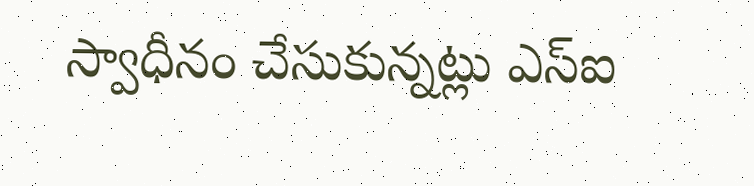స్వాధీనం చేసుకున్నట్లు ఎస్ఐ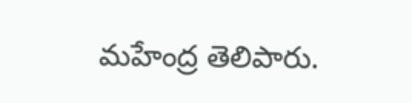మహేంద్ర తెలిపారు.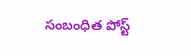సంబంధిత పోస్ట్